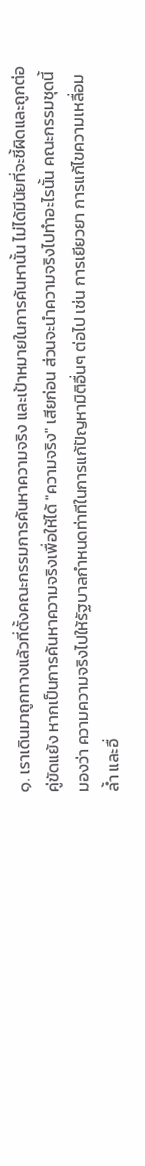๑. เราเดินมาถูกทางแล้วที่ตั้งคณะกรรมการค้นหาความจริง และเป้าหมายในการค้นหานั้น ไม่ได้มีนัยที่จะชี้ผิดและถูกต่อคู่ขัดแย้ง หากเป็นการค้นหาความจริงเพื่อให้ได้ "ความจริง" เสียก่อน ส่วนจะนำความจริงไปทำอะไรนั้น คณะกรรมชุดนี้มองว่า ความความจริงไปให้รัฐบาลกำหนดท่าทีในการแก้ปัญหามิติอื่นๆ ต่อไป เช่น การเยียวยา การแก้ไขความเหลื่อมล้ำ และอื่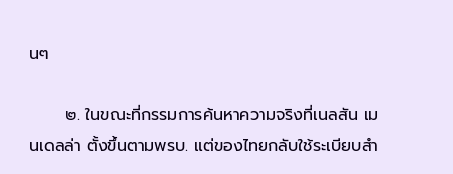นๆ

      ๒. ในขณะที่กรรมการค้นหาความจริงที่เนลสัน เมนเดลล่า ตั้งขึ้นตามพรบ. แต่ของไทยกลับใช้ระเบียบสำ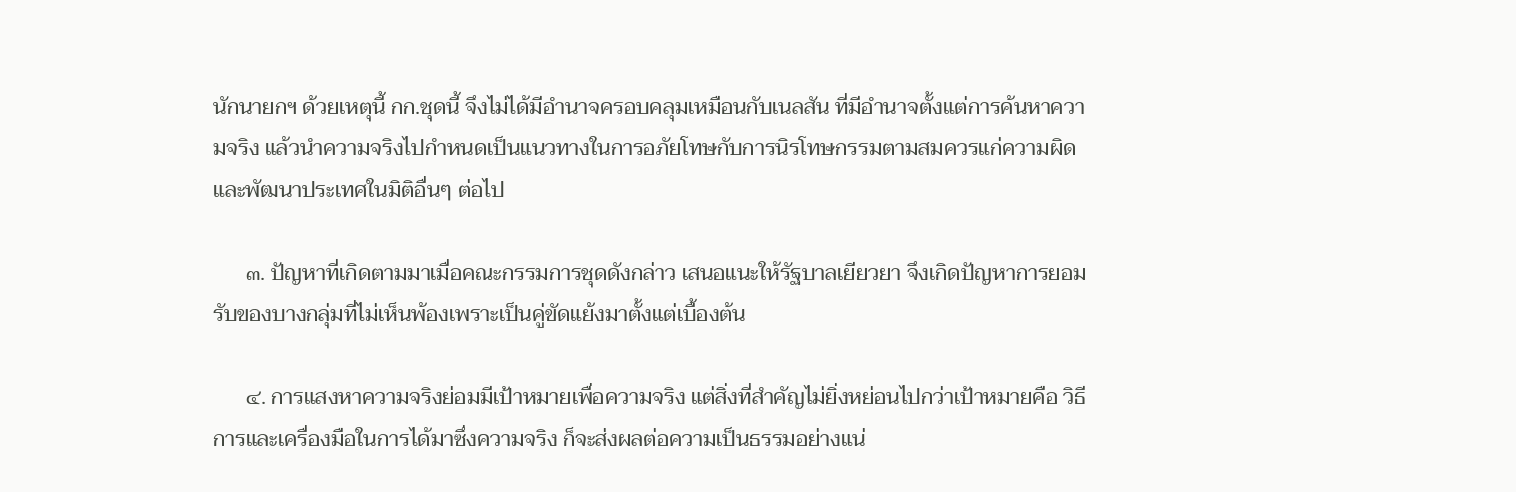นักนายกฯ ด้วยเหตุนี้ กก.ชุดนี้ จึงไม่ได้มีอำนาจครอบคลุมเหมือนกับเนลสัน ที่มีอำนาจตั้งแต่การค้นหาความจริง แล้วนำความจริงไปกำหนดเป็นแนวทางในการอภัยโทษกับการนิรโทษกรรมตามสมควรแก่ความผิด และพัฒนาประเทศในมิติอื่นๆ ต่อไป

      ๓. ปัญหาที่เกิดตามมาเมื่อคณะกรรมการชุดดังกล่าว เสนอแนะให้รัฐบาลเยียวยา จึงเกิดปัญหาการยอมรับของบางกลุ่มที่ไม่เห็นพ้องเพราะเป็นคู่ขัดแย้งมาตั้งแต่เบื้องต้น

      ๔. การแสงหาความจริงย่อมมีเป้าหมายเพื่อความจริง แต่สิ่งที่สำคัญไม่ยิ่งหย่อนไปกว่าเป้าหมายคือ วิธีการและเครื่องมือในการได้มาซึ่งความจริง ก็จะส่งผลต่อความเป็นธรรมอย่างแน่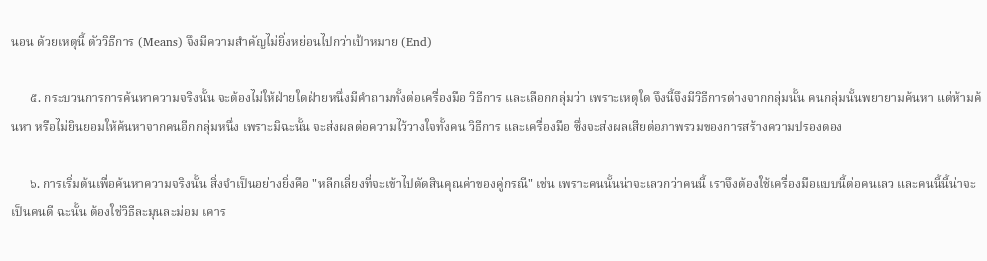นอน ด้วยเหตุนี้ ตัววิธีการ (Means) จึงมีความสำคัญไม่ยิ่งหย่อนไปกว่าเป้าหมาย (End)

      ๕. กระบวนการการค้นหาความจริงนั้น จะต้องไม่ให้ฝ่ายใดฝ่ายหนึ่งมีคำถามทั้งต่อเครื่องมือ วิธีการ และเลือกกลุ่มว่า เพราะเหตุใด จึงนี้จึงมีวิธีการต่างจากกลุ่มนั้น คนกลุ่มนั้นพยายามค้นหา แต่ห้ามค้นหา หรือไม่ยินยอมให้ค้นหาจากคนอีกกลุ่มหนึ่ง เพราะมิฉะนั้น จะส่งผลต่อความไว้วางใจทั้งคน วิธีการ และเครื่องมือ ซึ่งจะส่งผลเสียต่อภาพรวมของการสร้างความปรองดอง

      ๖. การเริ่มต้นเพื่อค้นหาความจริงนั้น สิ่งจำเป็นอย่างยิ่งคือ "หลีกเลี่ยงที่จะเข้าไปตัดสินคุณค่าของคู่กรณี" เช่น เพราะคนนั้นน่าจะเลวกว่าคนนี้ เราจึงต้องใช้เครื่องมือแบบนี้ต่อคนเลว และคนนี้นี้น่าจะเป็นคนดี ฉะนั้น ต้องใช่วิธีละมุนละม่อม เคาร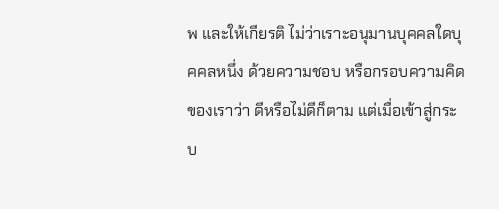พ และให้เกียรติ ไม่ว่าเราะอนุมานบุคคลใดบุคคลหนึ่ง ด้วยความชอบ หรือกรอบความคิดของเราว่า ดีหรือไม่ดีก็ตาม แต่เมื่อเข้าสู่กระบ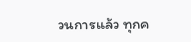วนการแล้ว ทุกค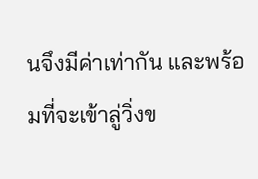นจึงมีค่าเท่ากัน และพร้อมที่จะเข้าลู่วิ่งข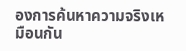องการค้นหาความจริงเหมือนกัน